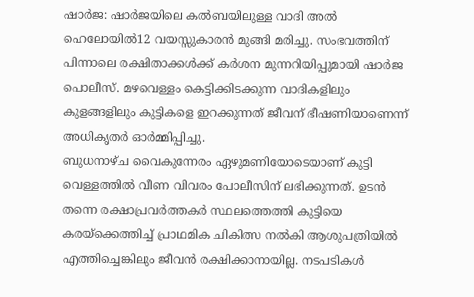ഷാർജ: ഷാർജയിലെ കൽബയിലുള്ള വാദി അൽ ഹെലോയിൽ12 വയസ്സുകാരൻ മുങ്ങി മരിച്ചു. സംഭവത്തിന് പിന്നാലെ രക്ഷിതാക്കൾക്ക് കർശന മുന്നറിയിപ്പുമായി ഷാർജ പൊലീസ്. മഴവെള്ളം കെട്ടിക്കിടക്കുന്ന വാദികളിലും കുളങ്ങളിലും കുട്ടികളെ ഇറക്കുന്നത് ജീവന് ഭീഷണിയാണെന്ന് അധികൃതർ ഓർമ്മിപ്പിച്ചു.
ബുധനാഴ്ച വൈകുന്നേരം ഏഴുമണിയോടെയാണ് കുട്ടി വെള്ളത്തിൽ വീണ വിവരം പോലീസിന് ലഭിക്കുന്നത്. ഉടൻ തന്നെ രക്ഷാപ്രവർത്തകർ സ്ഥലത്തെത്തി കുട്ടിയെ കരയ്ക്കെത്തിച്ച് പ്രാഥമിക ചികിത്സ നൽകി ആശുപത്രിയിൽ എത്തിച്ചെങ്കിലും ജീവൻ രക്ഷിക്കാനായില്ല. നടപടികൾ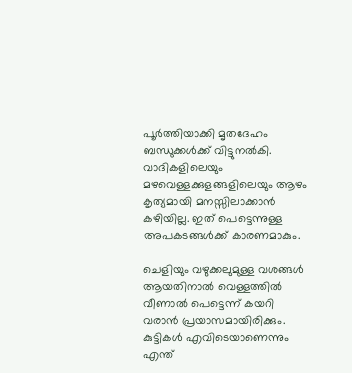പൂർത്തിയാക്കി മൃതദേഹം ബന്ധുക്കൾക്ക് വിട്ടുനൽകി. വാദികളിലെയും മഴവെള്ളക്കുളങ്ങളിലെയും ആഴം കൃത്യമായി മനസ്സിലാക്കാൻ കഴിയില്ല. ഇത് പെട്ടെന്നുള്ള അപകടങ്ങൾക്ക് കാരണമാകും.

ചെളിയും വഴുക്കലുമുള്ള വശങ്ങൾ ആയതിനാൽ വെള്ളത്തിൽ വീണാൽ പെട്ടെന്ന് കയറി വരാൻ പ്രയാസമായിരിക്കും. കുട്ടികൾ എവിടെയാണെന്നും എന്ത്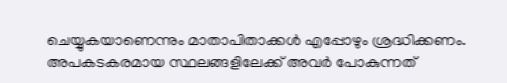ചെയ്യുകയാണെന്നും മാതാപിതാക്കൾ എപ്പോഴും ശ്രദ്ധിക്കണം. അപകടകരമായ സ്ഥലങ്ങളിലേക്ക് അവർ പോകുന്നത്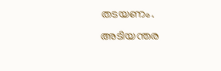തടയണം. അടിയന്തര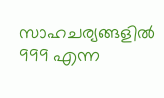സാഹചര്യങ്ങളിൽ 999 എന്ന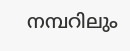നമ്പറിലും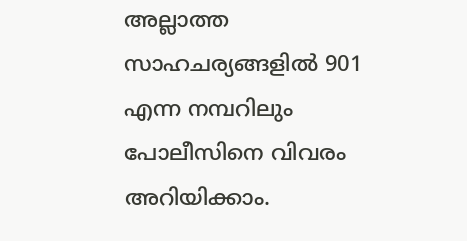അല്ലാത്ത സാഹചര്യങ്ങളിൽ 901 എന്ന നമ്പറിലും പോലീസിനെ വിവരം അറിയിക്കാം.